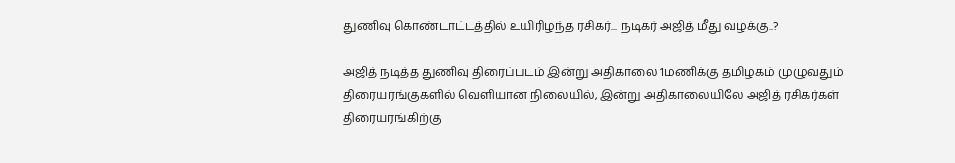துணிவு கொண்டாட்டத்தில் உயிரிழந்த ரசிகர்... நடிகர் அஜித் மீது வழக்கு..?

அஜித் நடித்த துணிவு திரைப்படம் இன்று அதிகாலை 1மணிக்கு தமிழகம் முழுவதும் திரையரங்குகளில் வெளியான நிலையில், இன்று அதிகாலையிலே அஜித் ரசிகர்கள் திரையரங்கிற்கு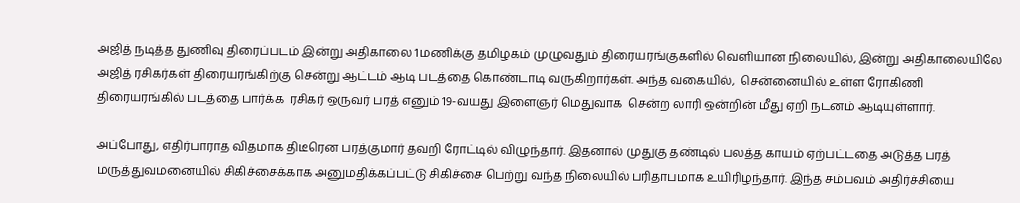அஜித் நடித்த துணிவு திரைப்படம் இன்று அதிகாலை 1மணிக்கு தமிழகம் முழுவதும் திரையரங்குகளில் வெளியான நிலையில், இன்று அதிகாலையிலே அஜித் ரசிகர்கள் திரையரங்கிற்கு சென்று ஆட்டம் ஆடி படத்தை கொண்டாடி வருகிறார்கள். அந்த வகையில்,  சென்னையில் உள்ள ரோகிணி திரையரங்கில் படத்தை பார்க்க  ரசிகர் ஒருவர் பரத் எனும் 19-வயது இளைஞர் மெதுவாக  சென்ற லாரி ஒன்றின் மீது ஏறி நடனம் ஆடியுள்ளார்.

அப்போது, எதிர்பாராத விதமாக திடீரென பரத்குமார் தவறி ரோட்டில் விழுந்தார். இதனால் முதுகு தண்டில் பலத்த காயம் ஏற்பட்டதை அடுத்த பரத் மருத்துவமனையில் சிகிச்சைக்காக அனுமதிக்கப்பட்டு சிகிச்சை பெற்று வந்த நிலையில் பரிதாபமாக உயிரிழந்தார். இந்த சம்பவம் அதிர்ச்சியை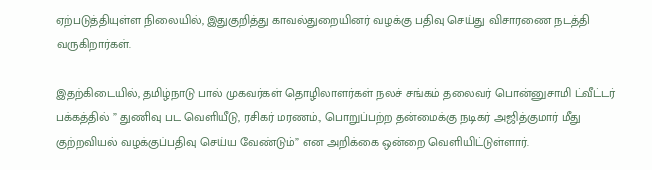ஏற்படுத்தியுள்ள நிலையில், இதுகுறித்து காவல்துறையினர் வழக்கு பதிவு செய்து விசாரணை நடத்தி வருகிறார்கள்.

இதற்கிடையில், தமிழ்நாடு பால் முகவர்கள் தொழிலாளர்கள் நலச் சங்கம் தலைவர் பொன்னுசாமி ட்வீட்டர் பக்கத்தில் ” துணிவு பட வெளியீடு, ரசிகர் மரணம்., பொறுப்பற்ற தன்மைக்கு நடிகர் அஜித்குமார் மீது குற்றவியல் வழக்குப்பதிவு செய்ய வேண்டும்” என அறிக்கை ஒன்றை வெளியிட்டுள்ளார்.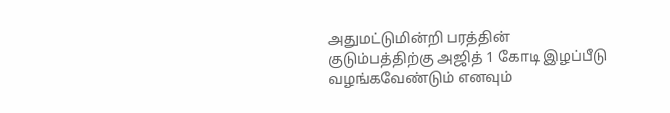அதுமட்டுமின்றி பரத்தின் குடும்பத்திற்கு அஜித் 1 கோடி இழப்பீடு வழங்கவேண்டும் எனவும்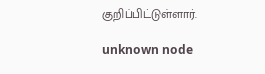குறிப்பிட்டுள்ளார்.

unknown node